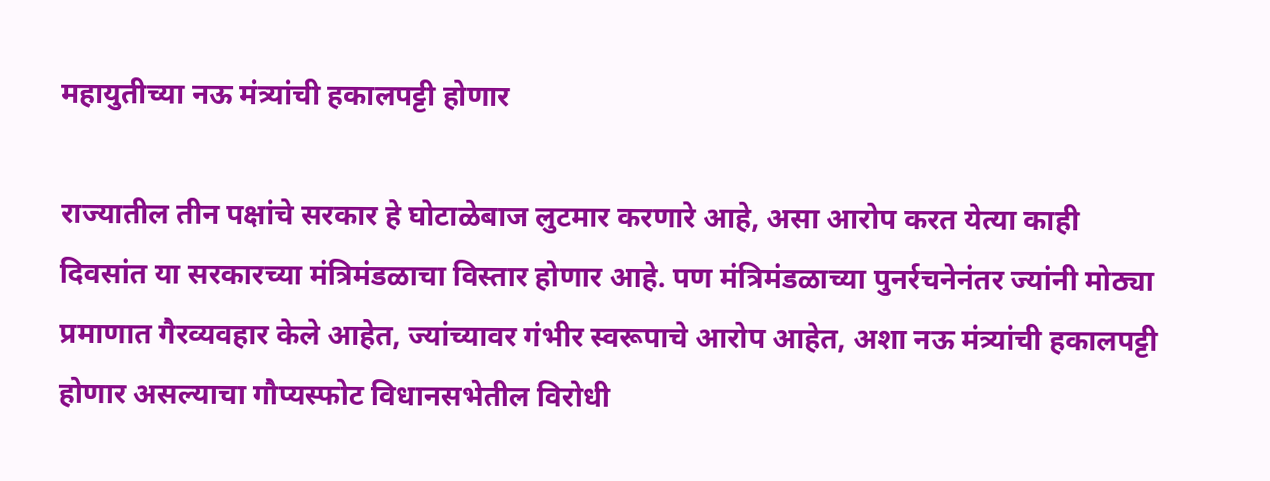महायुतीच्या नऊ मंत्र्यांची हकालपट्टी होणार

राज्यातील तीन पक्षांचे सरकार हे घोटाळेबाज लुटमार करणारे आहे, असा आरोप करत येत्या काही दिवसांत या सरकारच्या मंत्रिमंडळाचा विस्तार होणार आहे. पण मंत्रिमंडळाच्या पुनर्रचनेनंतर ज्यांनी मोठ्या प्रमाणात गैरव्यवहार केले आहेत, ज्यांच्यावर गंभीर स्वरूपाचे आरोप आहेत, अशा नऊ मंत्र्यांची हकालपट्टी होणार असल्याचा गौप्यस्फोट विधानसभेतील विरोधी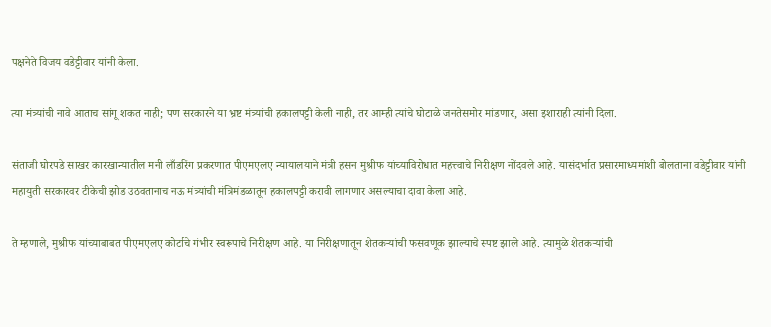पक्षनेते विजय वडेट्टीवार यांनी केला.

त्या मंत्र्यांची नावे आताच सांगू शकत नाही; पण सरकारने या भ्रष्ट मंत्र्यांची हकालपट्टी केली नाही, तर आम्ही त्यांचे घोटाळे जनतेसमोर मांडणार, असा इशाराही त्यांनी दिला.

संताजी घोरपडे साखर कारखान्यातील मनी लाँडरिंग प्रकरणात पीएमएलए न्यायालयाने मंत्री हसन मुश्रीफ यांच्याविरोधात महत्त्वाचे निरीक्षण नोंदवले आहे. यासंदर्भात प्रसारमाध्यमांशी बोलताना वडेट्टीवार यांनी महायुती सरकारवर टीकेची झोड उठवतानाच नऊ मंत्र्यांची मंत्रिमंडळातून हकालपट्टी करावी लागणार असल्याचा दावा केला आहे.

ते म्हणाले, मुश्रीफ यांच्याबाबत पीएमएलए कोर्टाचे गंभीर स्वरूपाचे निरीक्षण आहे. या निरीक्षणातून शेतकऱ्यांची फसवणूक झाल्याचे स्पष्ट झाले आहे. त्यामुळे शेतकऱ्यांची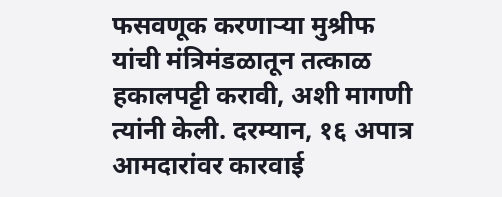फसवणूक करणाऱ्या मुश्रीफ यांची मंत्रिमंडळातून तत्काळ हकालपट्टी करावी, अशी मागणी त्यांनी केली. दरम्यान, १६ अपात्र आमदारांवर कारवाई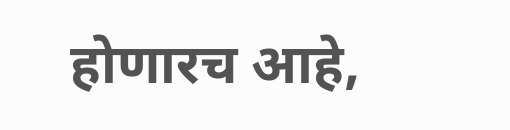होणारच आहे,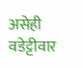असेही वडेट्टीवार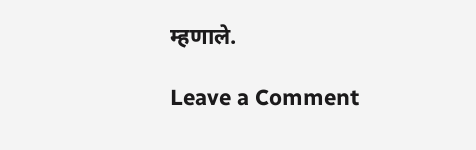म्हणाले.

Leave a Comment